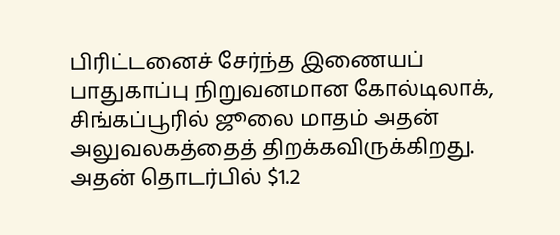பிரிட்டனைச் சேர்ந்த இணையப் பாதுகாப்பு நிறுவனமான கோல்டிலாக், சிங்கப்பூரில் ஜூலை மாதம் அதன் அலுவலகத்தைத் திறக்கவிருக்கிறது.
அதன் தொடர்பில் $1.2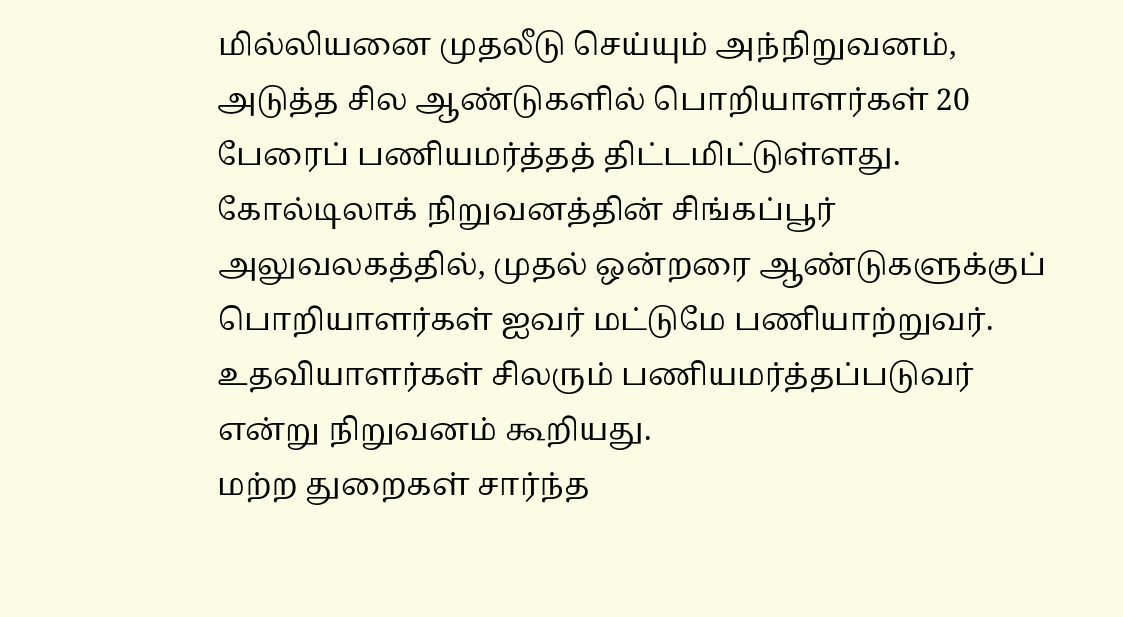மில்லியனை முதலீடு செய்யும் அந்நிறுவனம், அடுத்த சில ஆண்டுகளில் பொறியாளர்கள் 20 பேரைப் பணியமர்த்தத் திட்டமிட்டுள்ளது.
கோல்டிலாக் நிறுவனத்தின் சிங்கப்பூர் அலுவலகத்தில், முதல் ஒன்றரை ஆண்டுகளுக்குப் பொறியாளர்கள் ஐவர் மட்டுமே பணியாற்றுவர். உதவியாளர்கள் சிலரும் பணியமர்த்தப்படுவர் என்று நிறுவனம் கூறியது.
மற்ற துறைகள் சார்ந்த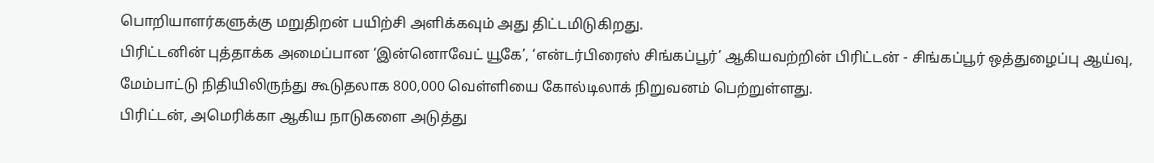பொறியாளர்களுக்கு மறுதிறன் பயிற்சி அளிக்கவும் அது திட்டமிடுகிறது.
பிரிட்டனின் புத்தாக்க அமைப்பான ‘இன்னொவேட் யூகே’, ‘என்டர்பிரைஸ் சிங்கப்பூர்’ ஆகியவற்றின் பிரிட்டன் - சிங்கப்பூர் ஒத்துழைப்பு ஆய்வு, மேம்பாட்டு நிதியிலிருந்து கூடுதலாக 800,000 வெள்ளியை கோல்டிலாக் நிறுவனம் பெற்றுள்ளது.
பிரிட்டன், அமெரிக்கா ஆகிய நாடுகளை அடுத்து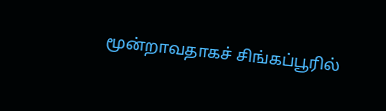மூன்றாவதாகச் சிங்கப்பூரில்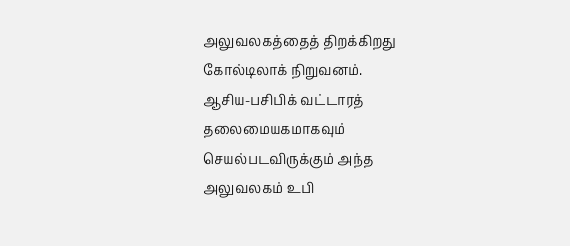அலுவலகத்தைத் திறக்கிறது கோல்டிலாக் நிறுவனம்.
ஆசிய-பசிபிக் வட்டாரத் தலைமையகமாகவும் செயல்படவிருக்கும் அந்த அலுவலகம் உபி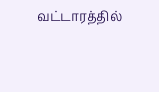வட்டாரத்தில்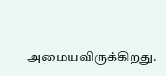அமையவிருக்கிறது.